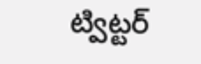ట్విట్టర్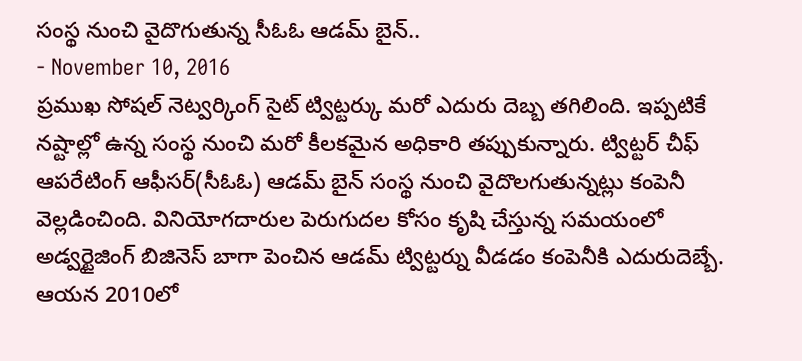సంస్థ నుంచి వైదొగుతున్న సీఓఓ ఆడమ్ బైన్..
- November 10, 2016
ప్రముఖ సోషల్ నెట్వర్కింగ్ సైట్ ట్విట్టర్కు మరో ఎదురు దెబ్బ తగిలింది. ఇప్పటికే నష్టాల్లో ఉన్న సంస్థ నుంచి మరో కీలకమైన అధికారి తప్పుకున్నారు. ట్విట్టర్ చీఫ్ ఆపరేటింగ్ ఆఫీసర్(సీఓఓ) ఆడమ్ బైన్ సంస్థ నుంచి వైదొలగుతున్నట్లు కంపెనీ వెల్లడించింది. వినియోగదారుల పెరుగుదల కోసం కృషి చేస్తున్న సమయంలో అడ్వర్టైజింగ్ బిజినెస్ బాగా పెంచిన ఆడమ్ ట్విట్టర్ను వీడడం కంపెనీకి ఎదురుదెబ్బే. ఆయన 2010లో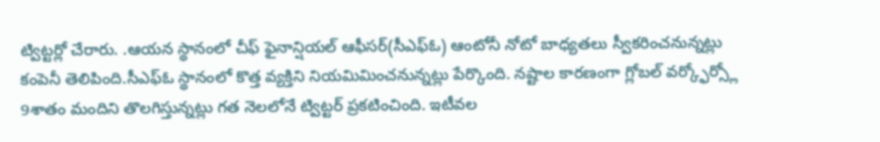ట్విట్టర్లో చేరారు. .ఆయన స్థానంలో చీఫ్ ఫైనాన్షియల్ ఆఫీసర్(సీఎఫ్ఓ) ఆంటోనీ నోటో బాధ్యతలు స్వీకరించనున్నట్లు కంపెనీ తెలిపింది.సీఎఫ్ఓ స్థానంలో కొత్త వ్యక్తిని నియమిమించనున్నట్లు పేర్కొంది. నష్టాల కారణంగా గ్లోబల్ వర్క్ఫోర్స్లో 9శాతం మందిని తొలగిస్తున్నట్లు గత నెలలోనే ట్విట్టర్ ప్రకటించింది. ఇటీవల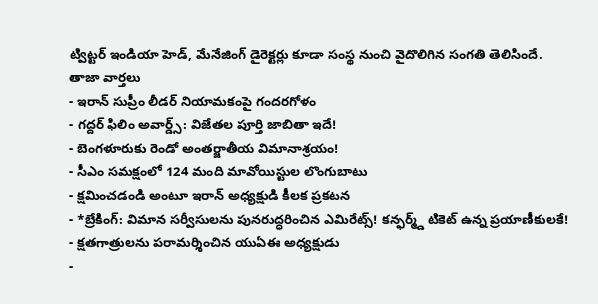ట్విట్టర్ ఇండియా హెడ్, మేనేజింగ్ డైరెక్టర్లు కూడా సంస్థ నుంచి వైదొలిగిన సంగతి తెలిసిందే.
తాజా వార్తలు
- ఇరాన్ సుప్రీం లీడర్ నియామకంపై గందరగోళం
- గద్దర్ ఫిలిం అవార్డ్స్: విజేతల పూర్తి జాబితా ఇదే!
- బెంగళూరుకు రెండో అంతర్జాతీయ విమానాశ్రయం!
- సీఎం సమక్షంలో 124 మంది మావోయిస్టుల లొంగుబాటు
- క్షమించడండి అంటూ ఇరాన్ అధ్యక్షుడి కీలక ప్రకటన
- *బ్రేకింగ్: విమాన సర్వీసులను పునరుద్ధరించిన ఎమిరేట్స్! కన్ఫర్మ్డ్ టికెట్ ఉన్న ప్రయాణీకులకే!
- క్షతగాత్రులను పరామర్శించిన యుఏఈ అధ్యక్షుడు
-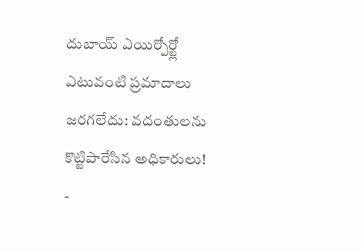దుబాయ్ ఎయిర్పోర్ట్లో ఎటువంటి ప్రమాదాలు జరగలేదు: వదంతులను కొట్టిపారేసిన అధికారులు!
-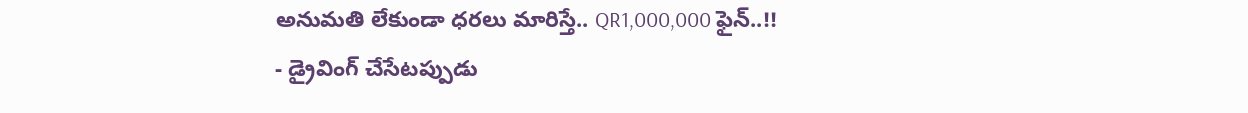అనుమతి లేకుండా ధరలు మారిస్తే.. QR1,000,000 ఫైన్..!!
- డ్రైవింగ్ చేసేటప్పుడు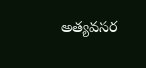అత్యవసర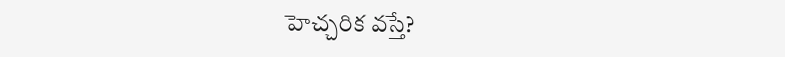హెచ్చరిక వస్తే?